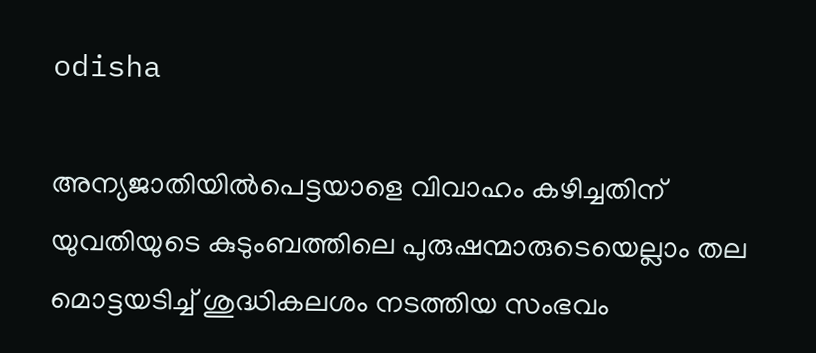odisha

അന്യജാതിയില്‍പെട്ടയാളെ വിവാഹം കഴിച്ചതിന് യുവതിയുടെ കുടുംബത്തിലെ പുരുഷന്മാരുടെയെല്ലാം തല മൊട്ടയടിച്ച് ശുദ്ധികലശം നടത്തിയ സംഭവം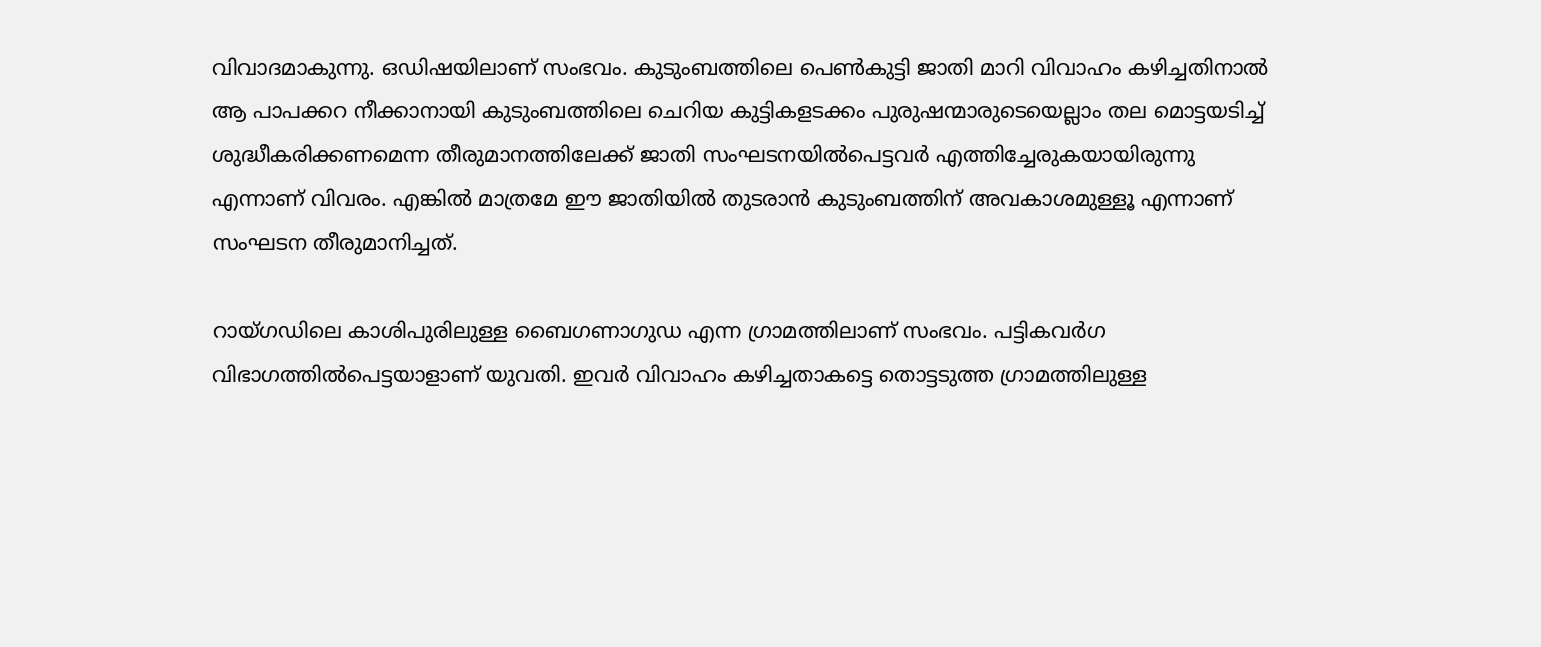വിവാദമാകുന്നു. ഒഡിഷയിലാണ് സംഭവം. കുടുംബത്തിലെ പെണ്‍കുട്ടി ജാതി മാറി വിവാഹം കഴിച്ചതിനാല്‍ ആ പാപക്കറ നീക്കാനായി കുടുംബത്തിലെ ചെറിയ കുട്ടികളടക്കം പുരുഷന്മാരുടെയെല്ലാം തല മൊട്ടയടിച്ച് ശുദ്ധീകരിക്കണമെന്ന തീരുമാനത്തിലേക്ക് ജാതി സംഘടനയില്‍പെട്ടവര്‍ എത്തിച്ചേരുകയായിരുന്നു എന്നാണ് വിവരം. എങ്കില്‍ മാത്രമേ ഈ ജാതിയില്‍ തുടരാന്‍ കുടുംബത്തിന് അവകാശമുള്ളൂ എന്നാണ് സംഘടന തീരുമാനിച്ചത്.

റായ്ഗഡിലെ കാശിപുരിലുള്ള ബൈഗണാഗുഡ എന്ന ഗ്രാമത്തിലാണ് സംഭവം. പട്ടികവര്‍ഗ വിഭാഗത്തില്‍പെട്ടയാളാണ് യുവതി. ഇവര്‍ വിവാഹം കഴിച്ചതാകട്ടെ തൊട്ടടുത്ത ഗ്രാമത്തിലുള്ള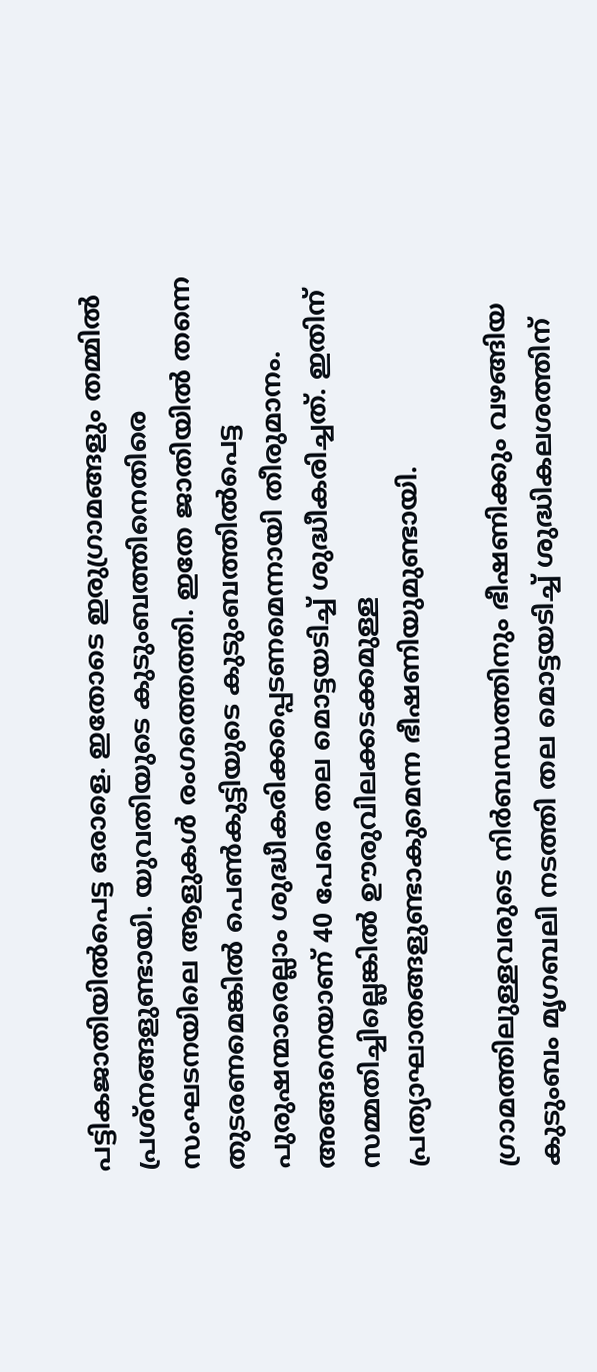പട്ടികജാതിയില്‍പെട്ട ഒരാളെ. ഇതോടെ ഇരുഗ്രാമങ്ങളും തമ്മില്‍‌ പ്രശ്നങ്ങളുണ്ടായി. യുവതിയുടെ കുടുംബത്തിനെതിരെ സംഘടനയിലെ ആളുകള്‍ രംഗത്തെത്തി. ഇതേ ജാതിയില്‍ തന്നെ തുടരണമെങ്കില്‍ പെണ്‍കുട്ടിയുടെ കുടുംബത്തില്‍പെട്ട പുരുഷന്മാരെല്ലാം ശുദ്ധീകരിക്കപ്പെടണമെന്നായി തീരുമാനം. അങ്ങനെയാണ് 40 പേരെ തല മൊട്ടയടിച്ച് ശുദ്ധീകരിച്ചത്. ഇതിന് സമ്മതിച്ചില്ലെങ്കില്‍ ഊരുവിലക്കടക്കമുള്ള പ്രത്യാഘാതങ്ങളുണ്ടാകുമെന്ന ഭീഷണിയുമുണ്ടായി.

ഗ്രാമത്തിലുള്ളവരുടെ നിര്‍ബന്ധത്തിനും ഭീഷണിക്കും വഴങ്ങിയ കുടുംബം മൃഗബലി നടത്തി തല മൊട്ടയടിച്ച് ശുദ്ധികലശത്തിന്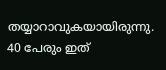തയ്യാറാവുകയായിരുന്നു. 40 പേരും ഇത്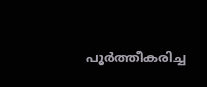പൂര്‍ത്തീകരിച്ച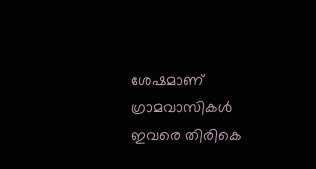ശേഷമാണ് ഗ്രാമവാസികള്‍ ഇവരെ തിരികെ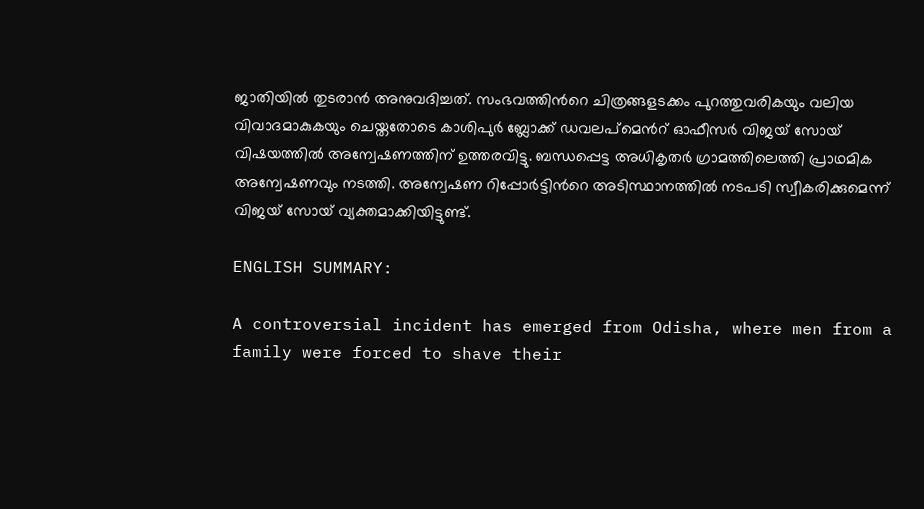ജാതിയില്‍ തുടരാന്‍ അനുവദിച്ചത്. സംഭവത്തിന്‍റെ ചിത്രങ്ങളടക്കം പുറത്തുവരികയും വലിയ വിവാദമാകുകയും ചെയ്തതോടെ കാശിപുര്‍ ബ്ലോക്ക് ഡവലപ്മെന്‍റ് ഓഫീസര്‍ വിജയ് സോയ് വിഷയത്തില്‍ അന്വേഷണത്തിന് ഉത്തരവിട്ടു. ബന്ധപ്പെട്ട അധികൃതര്‍ ഗ്രാമത്തിലെത്തി പ്രാഥമിക അന്വേഷണവും നടത്തി. അന്വേഷണ റിപ്പോര്‍ട്ടിന്‍റെ അ‍ടിസ്ഥാനത്തില്‍ നടപടി സ്വീകരിക്കുമെന്ന് വിജയ് സോയ് വ്യക്തമാക്കിയിട്ടുണ്ട്.

ENGLISH SUMMARY:

A controversial incident has emerged from Odisha, where men from a family were forced to shave their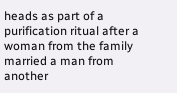heads as part of a purification ritual after a woman from the family married a man from another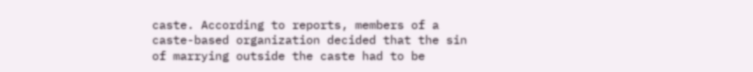caste. According to reports, members of a caste-based organization decided that the sin of marrying outside the caste had to be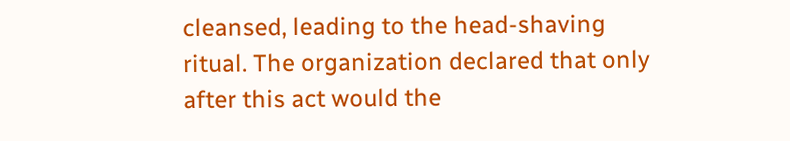cleansed, leading to the head-shaving ritual. The organization declared that only after this act would the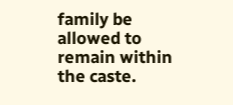family be allowed to remain within the caste.